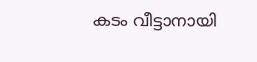കടം വീട്ടാനായി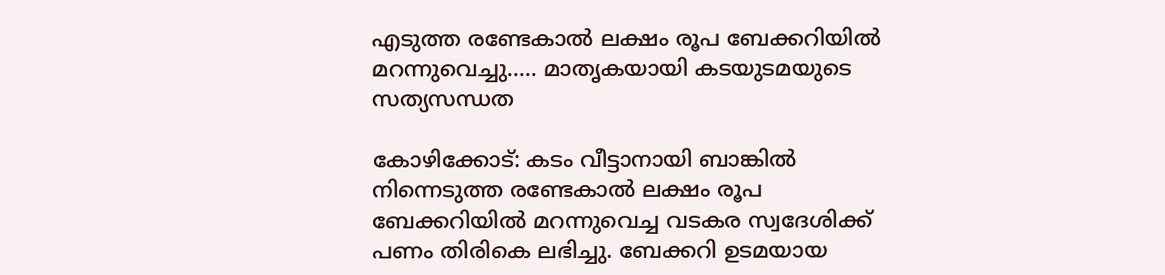എടുത്ത രണ്ടേകാൽ ലക്ഷം രൂപ ബേക്കറിയിൽ മറന്നുവെച്ചു….. മാതൃകയായി കടയുടമയുടെ സത്യസന്ധത

കോഴിക്കോട്: കടം വീട്ടാനായി ബാങ്കിൽ നിന്നെടുത്ത രണ്ടേകാൽ ലക്ഷം രൂപ ബേക്കറിയിൽ മറന്നുവെച്ച വടകര സ്വദേശിക്ക് പണം തിരികെ ലഭിച്ചു. ബേക്കറി ഉടമയായ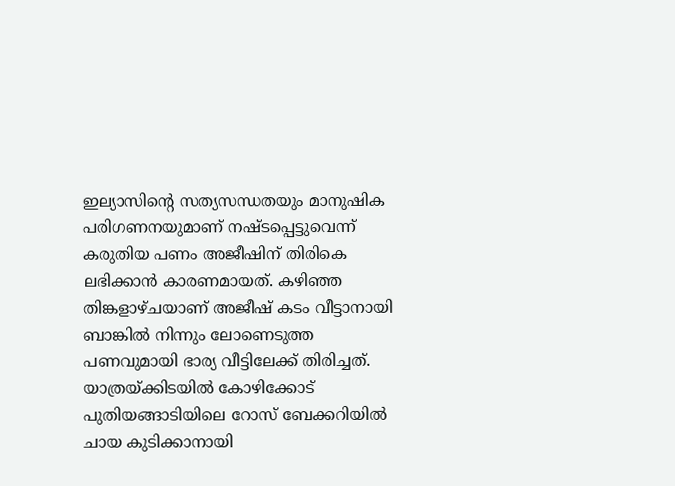ഇല്യാസിന്റെ സത്യസന്ധതയും മാനുഷിക പരിഗണനയുമാണ് നഷ്ടപ്പെട്ടുവെന്ന് കരുതിയ പണം അജീഷിന് തിരികെ ലഭിക്കാൻ കാരണമായത്. കഴിഞ്ഞ തിങ്കളാഴ്ചയാണ് അജീഷ് കടം വീട്ടാനായി ബാങ്കിൽ നിന്നും ലോണെടുത്ത പണവുമായി ഭാര്യ വീട്ടിലേക്ക് തിരിച്ചത്. യാത്രയ്ക്കിടയിൽ കോഴിക്കോട് പുതിയങ്ങാടിയിലെ റോസ് ബേക്കറിയിൽ ചായ കുടിക്കാനായി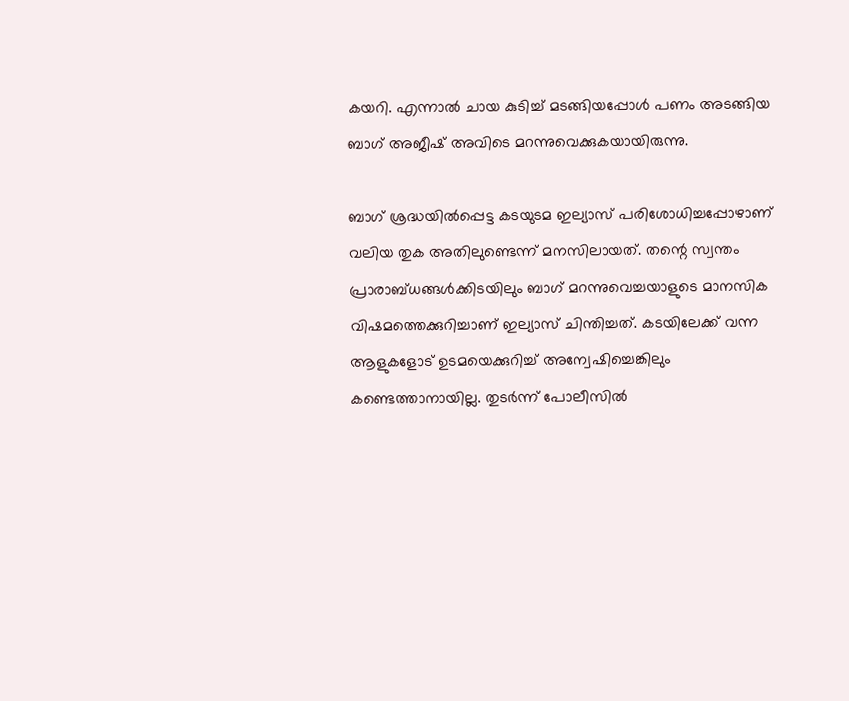കയറി. എന്നാൽ ചായ കുടിച്ച് മടങ്ങിയപ്പോൾ പണം അടങ്ങിയ ബാഗ് അജീഷ് അവിടെ മറന്നുവെക്കുകയായിരുന്നു.

ബാഗ് ശ്രദ്ധയിൽപ്പെട്ട കടയുടമ ഇല്യാസ് പരിശോധിച്ചപ്പോഴാണ് വലിയ തുക അതിലുണ്ടെന്ന് മനസിലായത്. തന്റെ സ്വന്തം പ്രാരാബ്ധങ്ങൾക്കിടയിലും ബാഗ് മറന്നുവെച്ചയാളുടെ മാനസിക വിഷമത്തെക്കുറിച്ചാണ് ഇല്യാസ് ചിന്തിച്ചത്. കടയിലേക്ക് വന്ന ആളുകളോട് ഉടമയെക്കുറിച്ച് അന്വേഷിച്ചെങ്കിലും കണ്ടെത്താനായില്ല. തുടർന്ന് പോലീസിൽ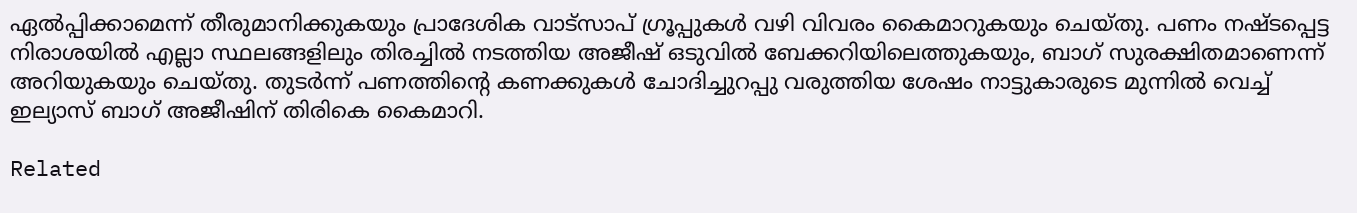ഏൽപ്പിക്കാമെന്ന് തീരുമാനിക്കുകയും പ്രാദേശിക വാട്‌സാപ് ഗ്രൂപ്പുകൾ വഴി വിവരം കൈമാറുകയും ചെയ്തു. പണം നഷ്ടപ്പെട്ട നിരാശയിൽ എല്ലാ സ്ഥലങ്ങളിലും തിരച്ചിൽ നടത്തിയ അജീഷ് ഒടുവിൽ ബേക്കറിയിലെത്തുകയും, ബാഗ് സുരക്ഷിതമാണെന്ന് അറിയുകയും ചെയ്തു. തുടർന്ന് പണത്തിന്റെ കണക്കുകൾ ചോദിച്ചുറപ്പു വരുത്തിയ ശേഷം നാട്ടുകാരുടെ മുന്നിൽ വെച്ച് ഇല്യാസ് ബാഗ് അജീഷിന് തിരികെ കൈമാറി.

Related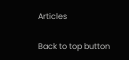Articles

Back to top button